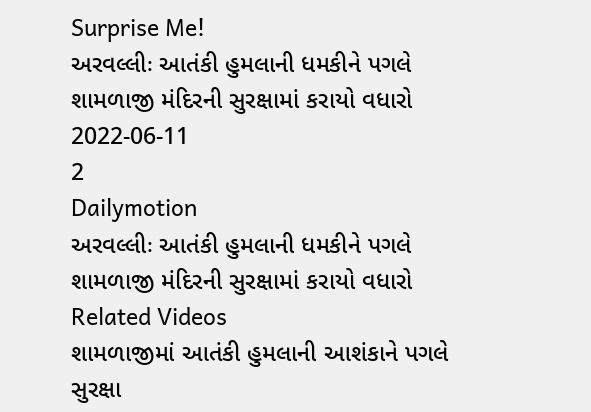Surprise Me!
અરવલ્લીઃ આતંકી હુમલાની ધમકીને પગલે શામળાજી મંદિરની સુરક્ષામાં કરાયો વધારો
2022-06-11
2
Dailymotion
અરવલ્લીઃ આતંકી હુમલાની ધમકીને પગલે શામળાજી મંદિરની સુરક્ષામાં કરાયો વધારો
Related Videos
શામળાજીમાં આતંકી હુમલાની આશંકાને પગલે સુરક્ષા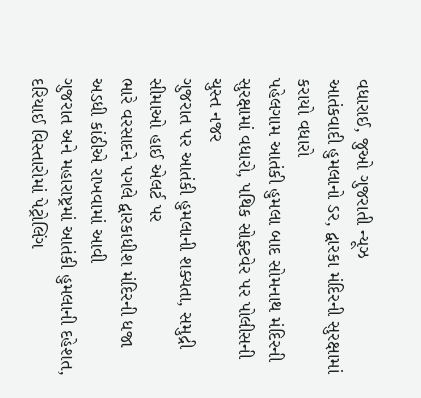વધારાઈ, જુઓ ગુજરાતી ન્યૂઝ
આતંકવાદી હુમલાનો ડર, દ્વારકા મંદિરની સુરક્ષામાં કરાયો વધારો
પહેલગામ આતંકી હુમલા બાદ સોમનાથ મંદિરની સુરક્ષામાં વધારો, પથિક સોફ્ટવેર પર પોલીસની ચુસ્ત નજર
ગુજરાત પર આતંકી હુમલાની શક્યતા, સમુદ્રી સીમાઓ હાઈ એલર્ટ પર
ભારે વરસાદને પગલે દ્વારકાધીશ મંદિરની ધજા અડધી કાંઠીએ રાખવામાં આવી
ગુજરાત અને મહારાષ્ટ્રમાં આતંકી હુમલાની દહેશત, દરિયાઈ વિસ્તારોમાં પેટ્રોલિંગ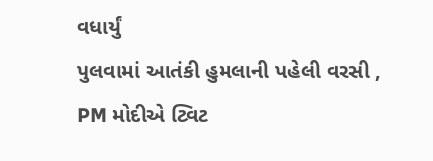વધાર્યું
પુલવામાં આતંકી હુમલાની પહેલી વરસી , PM મોદીએ ટ્વિટ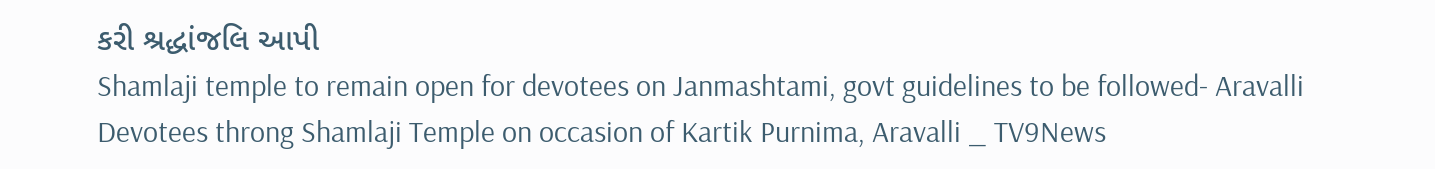કરી શ્રદ્ધાંજલિ આપી
Shamlaji temple to remain open for devotees on Janmashtami, govt guidelines to be followed- Aravalli
Devotees throng Shamlaji Temple on occasion of Kartik Purnima, Aravalli _ TV9News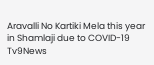Aravalli No Kartiki Mela this year in Shamlaji due to COVID-19 Tv9News